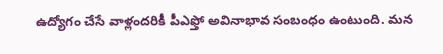ఉద్యోగం చేసే వాళ్లందరికీ పీఎఫ్తో అవినాభావ సంబంధం ఉంటుంది. మన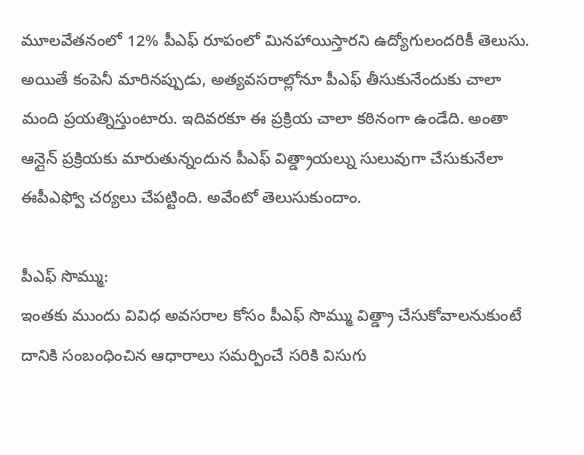మూలవేతనంలో 12% పీఎఫ్ రూపంలో మినహాయిస్తారని ఉద్యోగులందరికీ తెలుసు. అయితే కంపెనీ మారినప్పుడు, అత్యవసరాల్లోనూ పీఎఫ్ తీసుకునేందుకు చాలా మంది ప్రయత్నిస్తుంటారు. ఇదివరకూ ఈ ప్రక్రియ చాలా కఠినంగా ఉండేది. అంతా ఆన్లైన్ ప్రక్రియకు మారుతున్నందున పీఎఫ్ విత్డ్రాయల్ను సులువుగా చేసుకునేలా ఈపీఎఫ్వో చర్యలు చేపట్టింది. అవేంటో తెలుసుకుందాం.

పీఎఫ్ సొమ్ము:
ఇంతకు ముందు వివిధ అవసరాల కోసం పీఎఫ్ సొమ్ము విత్డ్రా చేసుకోవాలనుకుంటే దానికి సంబంధించిన ఆధారాలు సమర్పించే సరికి విసుగు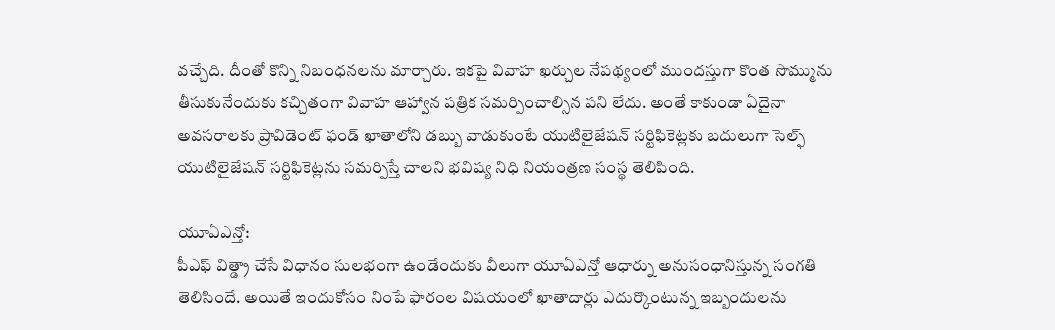వచ్చేది. దీంతో కొన్ని నిబంధనలను మార్చారు. ఇకపై వివాహ ఖర్చుల నేపథ్యంలో ముందస్తుగా కొంత సొమ్మును తీసుకునేందుకు కచ్చితంగా వివాహ ఆహ్వాన పత్రిక సమర్పించాల్సిన పని లేదు. అంతే కాకుండా ఏదైనా అవసరాలకు ప్రావిడెంట్ ఫండ్ ఖాతాలోని డబ్బు వాడుకుంటే యుటిలైజేషన్ సర్టిఫికెట్లకు బదులుగా సెల్ఫ్ యుటిలైజేషన్ సర్టిఫికెట్లను సమర్పిస్తే చాలని భవిష్య నిధి నియంత్రణ సంస్థ తెలిపింది.

యూఏఎన్తో:
పీఎఫ్ విత్డ్రా చేసే విధానం సులభంగా ఉండేందుకు వీలుగా యూఏఎన్తో ఆధార్ను అనుసంధానిస్తున్న సంగతి తెలిసిందే. అయితే ఇందుకోసం నింపే ఫారంల విషయంలో ఖాతాదార్లు ఎదుర్కొంటున్న ఇబ్బందులను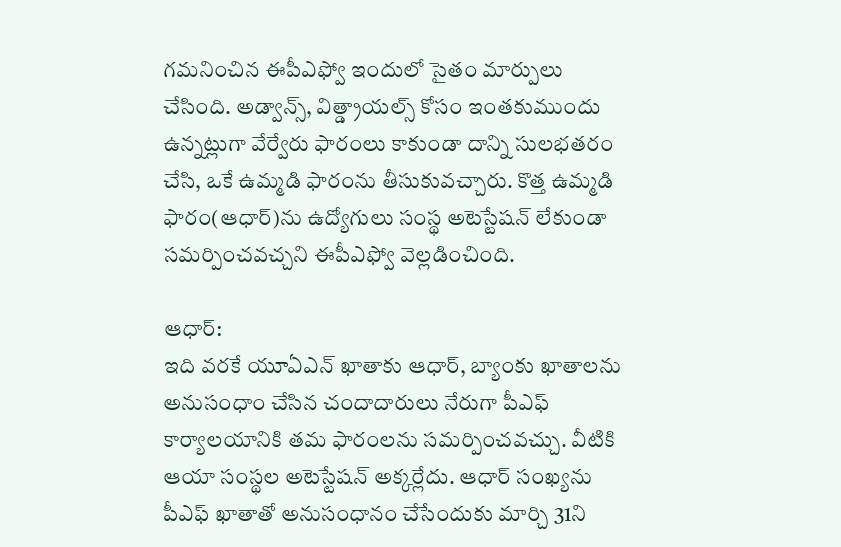గమనించిన ఈపీఎఫ్వో ఇందులో సైతం మార్పులు చేసింది. అడ్వాన్స్, విత్డ్రాయల్స్ కోసం ఇంతకుముందు ఉన్నట్లుగా వేర్వేరు ఫారంలు కాకుండా దాన్ని సులభతరం చేసి, ఒకే ఉమ్మడి ఫారంను తీసుకువచ్చారు. కొత్త ఉమ్మడి ఫారం(ఆధార్)ను ఉద్యోగులు సంస్థ అటెస్టేషన్ లేకుండా సమర్పించవచ్చని ఈపీఎఫ్వో వెల్లడించింది.

ఆధార్:
ఇది వరకే యూఏఎన్ ఖాతాకు ఆధార్, బ్యాంకు ఖాతాలను అనుసంధాం చేసిన చందాదారులు నేరుగా పీఎఫ్ కార్యాలయానికి తమ ఫారంలను సమర్పించవచ్చు. వీటికి ఆయా సంస్థల అటెస్టేషన్ అక్కర్లేదు. ఆధార్ సంఖ్యను పీఎఫ్ ఖాతాతో అనుసంధానం చేసేందుకు మార్చి 31ని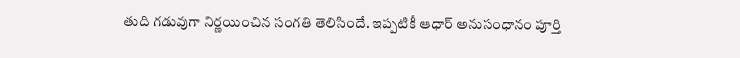తుది గడువుగా నిర్ణయించిన సంగతి తెలిసిందే. ఇప్పటికీ ఆధార్ అనుసంధానం పూర్తి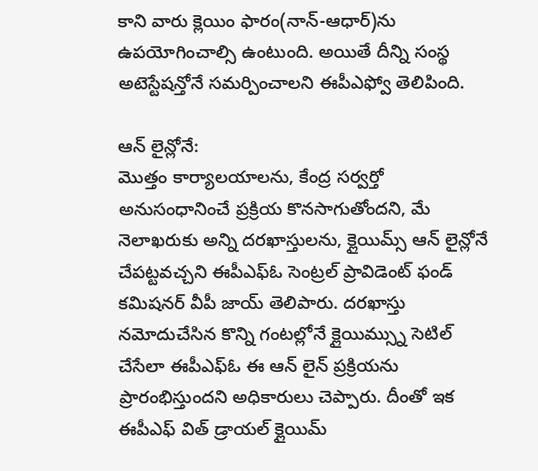కాని వారు క్లెయిం ఫారం(నాన్-ఆధార్)ను ఉపయోగించాల్సి ఉంటుంది. అయితే దీన్ని సంస్థ అటెస్టేషన్తోనే సమర్పించాలని ఈపీఎఫ్వో తెలిపింది.

ఆన్ లైన్లోనే:
మొత్తం కార్యాలయాలను, కేంద్ర సర్వర్తో అనుసంధానించే ప్రక్రియ కొనసాగుతోందని, మే నెలాఖరుకు అన్ని దరఖాస్తులను, క్లైయిమ్స్ ఆన్ లైన్లోనే చేపట్టవచ్చని ఈపీఎఫ్ఓ సెంట్రల్ ప్రావిడెంట్ ఫండ్ కమిషనర్ వీపీ జాయ్ తెలిపారు. దరఖాస్తు నమోదుచేసిన కొన్ని గంటల్లోనే క్లైయిమ్స్ను సెటిల్ చేసేలా ఈపీఎఫ్ఓ ఈ ఆన్ లైన్ ప్రక్రియను ప్రారంభిస్తుందని అధికారులు చెప్పారు. దీంతో ఇక ఈపీఎఫ్ విత్ డ్రాయల్ క్లైయిమ్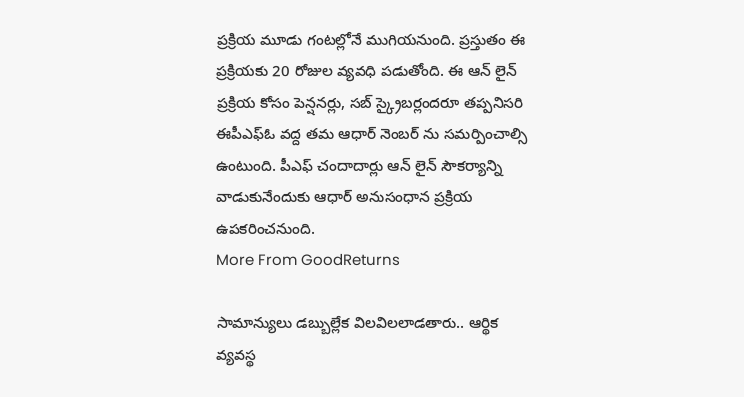ప్రక్రియ మూడు గంటల్లోనే ముగియనుంది. ప్రస్తుతం ఈ ప్రక్రియకు 20 రోజుల వ్యవధి పడుతోంది. ఈ ఆన్ లైన్ ప్రక్రియ కోసం పెన్షనర్లు, సబ్ స్క్రైబర్లందరూ తప్పనిసరి ఈపీఎఫ్ఓ వద్ద తమ ఆధార్ నెంబర్ ను సమర్పించాల్సి ఉంటుంది. పీఎఫ్ చందాదార్లు ఆన్ లైన్ సౌకర్యాన్ని వాడుకునేందుకు ఆధార్ అనుసంధాన ప్రక్రియ ఉపకరించనుంది.
More From GoodReturns

సామాన్యులు డబ్బుల్లేక విలవిలలాడతారు.. ఆర్థిక వ్యవస్థ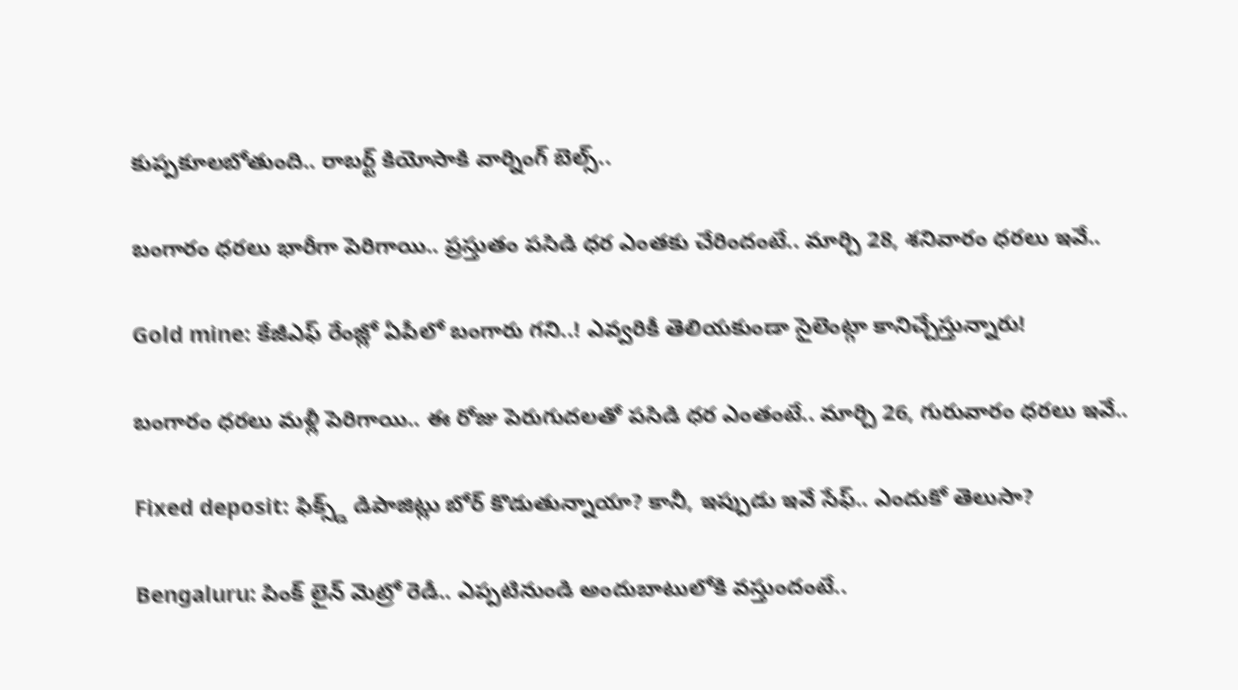కుప్పకూలబోతుంది.. రాబర్ట్ కియోసాకి వార్నింగ్ బెల్స్..

బంగారం ధరలు భారీగా పెరిగాయి.. ప్రస్తుతం పసిడి ధర ఎంతకు చేరిందంటే.. మార్చి 28, శనివారం ధరలు ఇవే..

Gold mine: కేజీఎఫ్ రేంజ్లో ఏపీలో బంగారు గని..! ఎవ్వరికీ తెలియకుండా సైలెంట్గా కానిచ్చేస్తున్నారు!

బంగారం ధరలు మళ్లీ పెరిగాయి.. ఈ రోజు పెరుగుదలతో పసిడి ధర ఎంతంటే.. మార్చి 26, గురువారం ధరలు ఇవే..

Fixed deposit: ఫిక్స్డ్ డిపాజిట్లు బోర్ కొడుతున్నాయా? కానీ, ఇప్పుడు ఇవే సేఫ్.. ఎందుకో తెలుసా?

Bengaluru: పింక్ లైన్ మెట్రో రెడీ.. ఎప్పటినుండి అందుబాటులోకి వస్తుందంటే..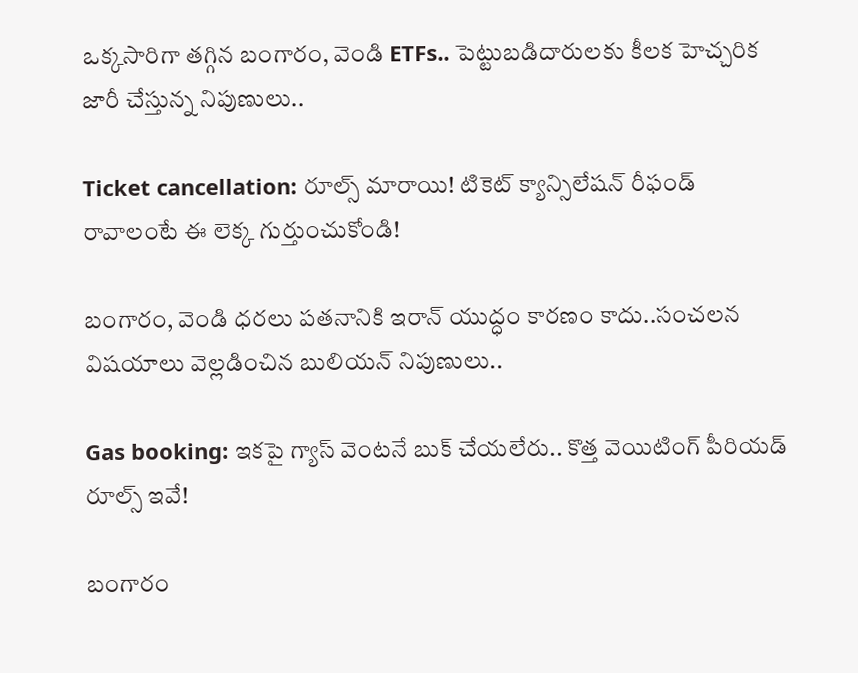ఒక్కసారిగా తగ్గిన బంగారం, వెండి ETFs.. పెట్టుబడిదారులకు కీలక హెచ్చరిక జారీ చేస్తున్న నిపుణులు..

Ticket cancellation: రూల్స్ మారాయి! టికెట్ క్యాన్సిలేషన్ రీఫండ్ రావాలంటే ఈ లెక్క గుర్తుంచుకోండి!

బంగారం, వెండి ధరలు పతనానికి ఇరాన్ యుద్ధం కారణం కాదు..సంచలన విషయాలు వెల్లడించిన బులియన్ నిపుణులు..

Gas booking: ఇకపై గ్యాస్ వెంటనే బుక్ చేయలేరు.. కొత్త వెయిటింగ్ పీరియడ్ రూల్స్ ఇవే!

బంగారం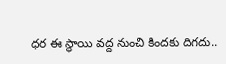ధర ఈ స్థాయి వద్ద నుంచి కిందకు దిగదు..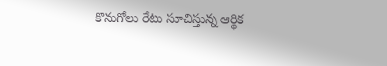కొనుగోలు రేటు సూచిస్తున్న ఆర్థిక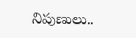నిపుణులు..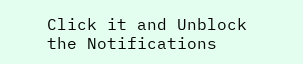Click it and Unblock the Notifications